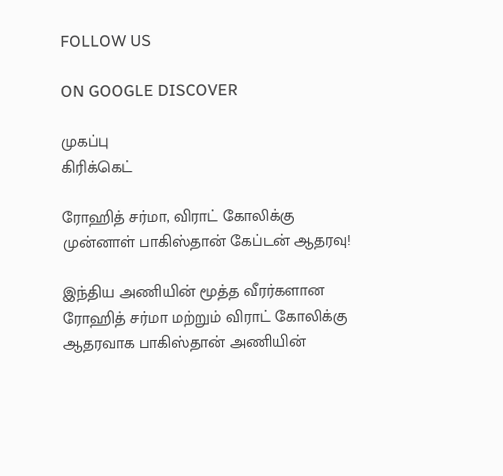FOLLOW US

ON GOOGLE DISCOVER

முகப்பு
கிரிக்கெட்

ரோஹித் சர்மா, விராட் கோலிக்கு முன்னாள் பாகிஸ்தான் கேப்டன் ஆதரவு!

இந்திய அணியின் மூத்த வீரர்களான ரோஹித் சர்மா மற்றும் விராட் கோலிக்கு ஆதரவாக பாகிஸ்தான் அணியின்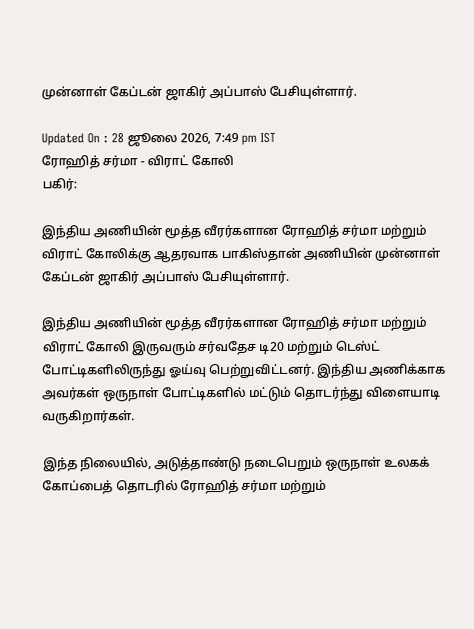முன்னாள் கேப்டன் ஜாகிர் அப்பாஸ் பேசியுள்ளார்.

Updated On : 28 ஜூலை 2026, 7:49 pm IST
ரோஹித் சர்மா - விராட் கோலி
பகிர்:

இந்திய அணியின் மூத்த வீரர்களான ரோஹித் சர்மா மற்றும் விராட் கோலிக்கு ஆதரவாக பாகிஸ்தான் அணியின் முன்னாள் கேப்டன் ஜாகிர் அப்பாஸ் பேசியுள்ளார்.

இந்திய அணியின் மூத்த வீரர்களான ரோஹித் சர்மா மற்றும் விராட் கோலி இருவரும் சர்வதேச டி20 மற்றும் டெஸ்ட் போட்டிகளிலிருந்து ஓய்வு பெற்றுவிட்டனர். இந்திய அணிக்காக அவர்கள் ஒருநாள் போட்டிகளில் மட்டும் தொடர்ந்து விளையாடி வருகிறார்கள்.

இந்த நிலையில், அடுத்தாண்டு நடைபெறும் ஒருநாள் உலகக் கோப்பைத் தொடரில் ரோஹித் சர்மா மற்றும்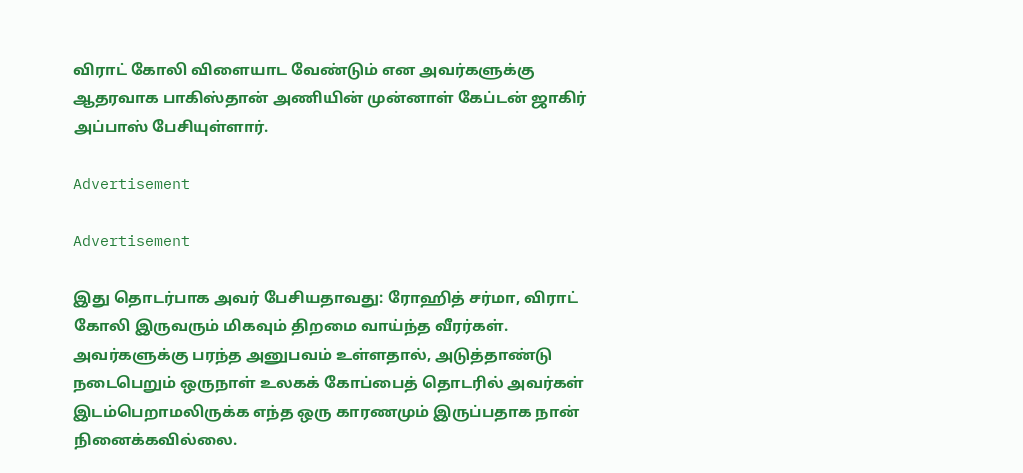விராட் கோலி விளையாட வேண்டும் என அவர்களுக்கு ஆதரவாக பாகிஸ்தான் அணியின் முன்னாள் கேப்டன் ஜாகிர் அப்பாஸ் பேசியுள்ளார்.

Advertisement

Advertisement

இது தொடர்பாக அவர் பேசியதாவது: ரோஹித் சர்மா, விராட் கோலி இருவரும் மிகவும் திறமை வாய்ந்த வீரர்கள். அவர்களுக்கு பரந்த அனுபவம் உள்ளதால், அடுத்தாண்டு நடைபெறும் ஒருநாள் உலகக் கோப்பைத் தொடரில் அவர்கள் இடம்பெறாமலிருக்க எந்த ஒரு காரணமும் இருப்பதாக நான் நினைக்கவில்லை.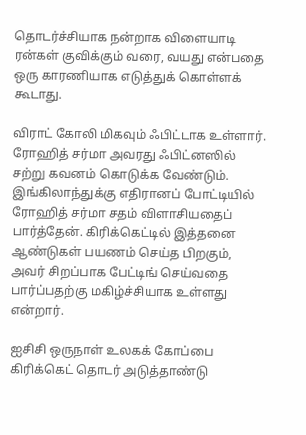தொடர்ச்சியாக நன்றாக விளையாடி ரன்கள் குவிக்கும் வரை, வயது என்பதை ஒரு காரணியாக எடுத்துக் கொள்ளக் கூடாது.

விராட் கோலி மிகவும் ஃபிட்டாக உள்ளார். ரோஹித் சர்மா அவரது ஃபிட்னஸில் சற்று கவனம் கொடுக்க வேண்டும். இங்கிலாந்துக்கு எதிரானப் போட்டியில் ரோஹித் சர்மா சதம் விளாசியதைப் பார்த்தேன். கிரிக்கெட்டில் இத்தனை ஆண்டுகள் பயணம் செய்த பிறகும், அவர் சிறப்பாக பேட்டிங் செய்வதை பார்ப்பதற்கு மகிழ்ச்சியாக உள்ளது என்றார்.

ஐசிசி ஒருநாள் உலகக் கோப்பை கிரிக்கெட் தொடர் அடுத்தாண்டு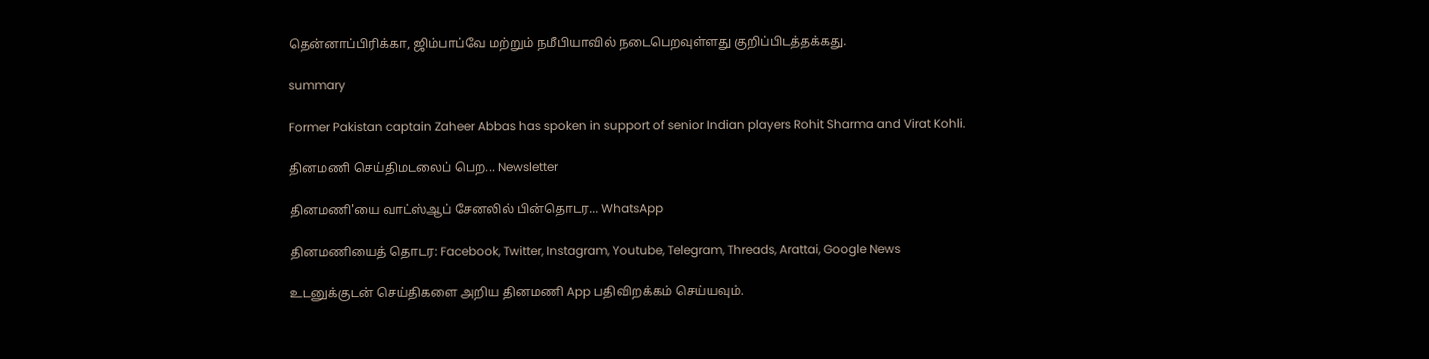தென்னாப்பிரிக்கா, ஜிம்பாப்வே மற்றும் நமீபியாவில் நடைபெறவுள்ளது குறிப்பிடத்தக்கது.

summary

Former Pakistan captain Zaheer Abbas has spoken in support of senior Indian players Rohit Sharma and Virat Kohli.

தினமணி செய்திமடலைப் பெற... Newsletter

தினமணி'யை வாட்ஸ்ஆப் சேனலில் பின்தொடர... WhatsApp

தினமணியைத் தொடர: Facebook, Twitter, Instagram, Youtube, Telegram, Threads, Arattai, Google News

உடனுக்குடன் செய்திகளை அறிய தினமணி App பதிவிறக்கம் செய்யவும்.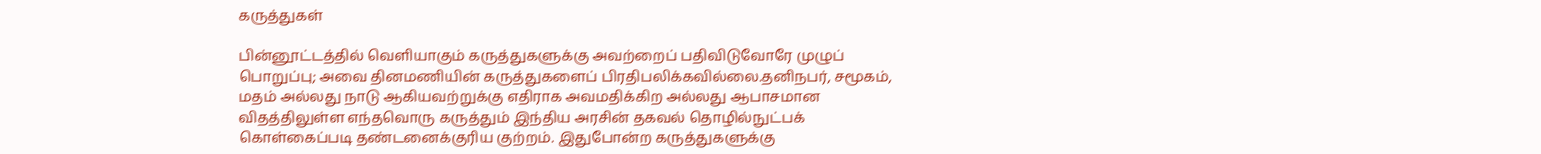கருத்துகள்

பின்னூட்டத்தில் வெளியாகும் கருத்துகளுக்கு அவற்றைப் பதிவிடுவோரே முழுப் பொறுப்பு; அவை தினமணியின் கருத்துகளைப் பிரதிபலிக்கவில்லை.தனிநபர், சமூகம், மதம் அல்லது நாடு ஆகியவற்றுக்கு எதிராக அவமதிக்கிற அல்லது ஆபாசமான விதத்திலுள்ள எந்தவொரு கருத்தும் இந்திய அரசின் தகவல் தொழில்நுட்பக் கொள்கைப்படி தண்டனைக்குரிய குற்றம். இதுபோன்ற கருத்துகளுக்கு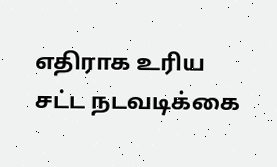எதிராக உரிய சட்ட நடவடிக்கை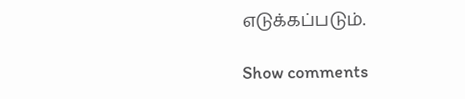எடுக்கப்படும்.

Show comments